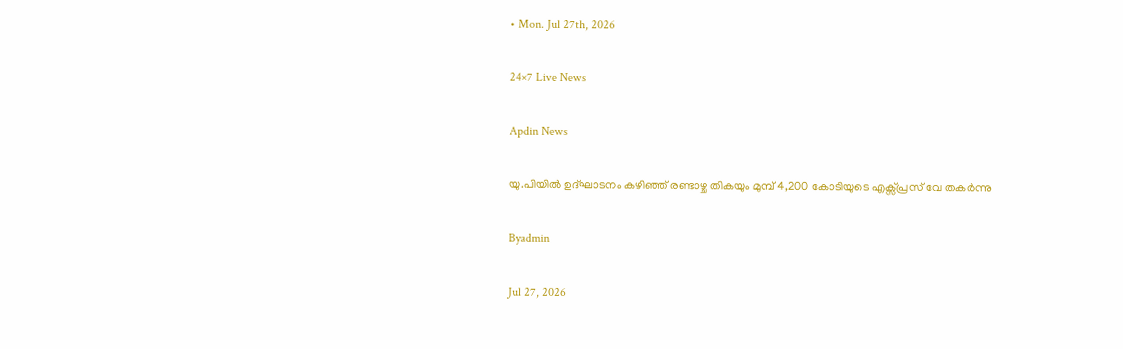• Mon. Jul 27th, 2026

24×7 Live News

Apdin News

യു.പിയില്‍ ഉദ്ഘാടനം കഴിഞ്ഞ് രണ്ടാഴ്ച തികയും മുമ്പ് 4,200 കോടിയുടെ എക്സ്പ്രസ് വേ തകര്‍ന്നു

Byadmin

Jul 27, 2026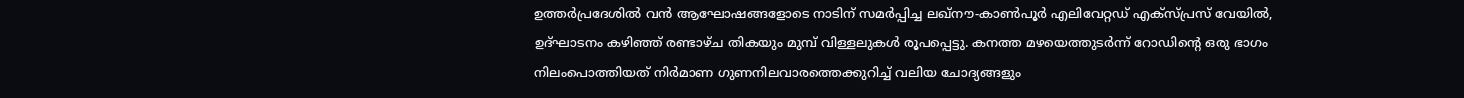ഉത്തര്‍പ്രദേശില്‍ വന്‍ ആഘോഷങ്ങളോടെ നാടിന് സമര്‍പ്പിച്ച ലഖ്‌നൗ-കാണ്‍പൂര്‍ എലിവേറ്റഡ് എക്സ്പ്രസ് വേയില്‍, ഉദ്ഘാടനം കഴിഞ്ഞ് രണ്ടാഴ്ച തികയും മുമ്പ് വിള്ളലുകള്‍ രൂപപ്പെട്ടു. കനത്ത മഴയെത്തുടര്‍ന്ന് റോഡിന്റെ ഒരു ഭാഗം നിലംപൊത്തിയത് നിര്‍മാണ ഗുണനിലവാരത്തെക്കുറിച്ച് വലിയ ചോദ്യങ്ങളും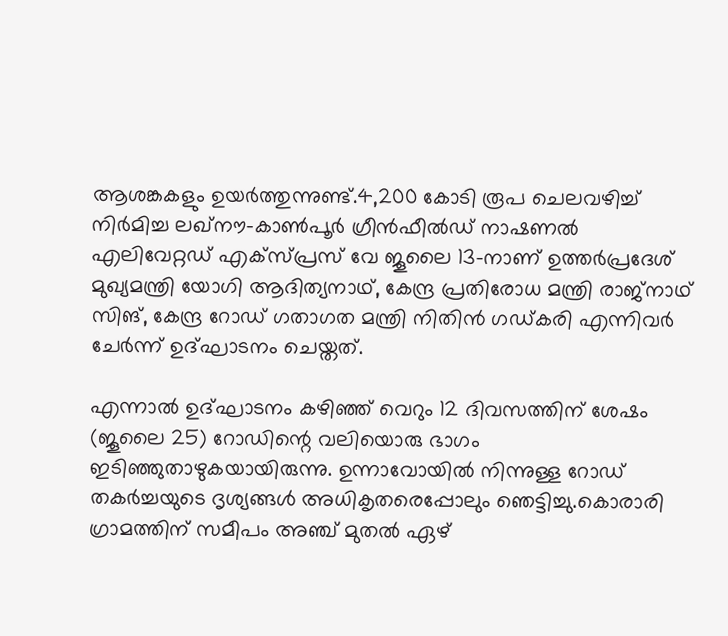ആശങ്കകളും ഉയര്‍ത്തുന്നുണ്ട്.4,200 കോടി രൂപ ചെലവഴിച്ച് നിര്‍മിച്ച ലഖ്‌നൗ-കാണ്‍പൂര്‍ ഗ്രീന്‍ഫീല്‍ഡ് നാഷണല്‍ എലിവേറ്റഡ് എക്സ്പ്രസ് വേ ജൂലൈ 13-നാണ് ഉത്തര്‍പ്രദേശ് മുഖ്യമന്ത്രി യോഗി ആദിത്യനാഥ്, കേന്ദ്ര പ്രതിരോധ മന്ത്രി രാജ്‌നാഥ് സിങ്, കേന്ദ്ര റോഡ് ഗതാഗത മന്ത്രി നിതിന്‍ ഗഡ്കരി എന്നിവര്‍ ചേര്‍ന്ന് ഉദ്ഘാടനം ചെയ്തത്.

എന്നാല്‍ ഉദ്ഘാടനം കഴിഞ്ഞ് വെറും 12 ദിവസത്തിന് ശേഷം (ജൂലൈ 25) റോഡിന്റെ വലിയൊരു ഭാഗം ഇടിഞ്ഞുതാഴുകയായിരുന്നു. ഉന്നാവോയില്‍ നിന്നുള്ള റോഡ് തകര്‍ച്ചയുടെ ദൃശ്യങ്ങള്‍ അധികൃതരെപ്പോലും ഞെട്ടിച്ചു.കൊരാരി ഗ്രാമത്തിന് സമീപം അഞ്ച് മുതല്‍ ഏഴ്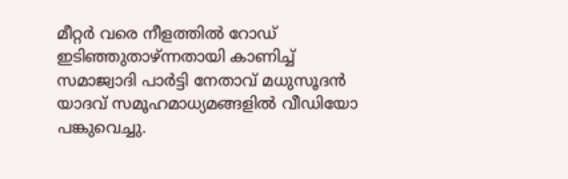മീറ്റര്‍ വരെ നീളത്തില്‍ റോഡ് ഇടിഞ്ഞുതാഴ്ന്നതായി കാണിച്ച് സമാജ്വാദി പാര്‍ട്ടി നേതാവ് മധുസൂദന്‍ യാദവ് സമൂഹമാധ്യമങ്ങളില്‍ വീഡിയോ പങ്കുവെച്ചു.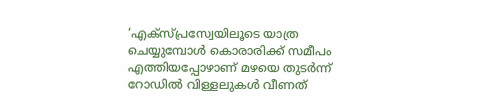‘എക്സ്പ്രസ്വേയിലൂടെ യാത്ര ചെയ്യുമ്പോള്‍ കൊരാരിക്ക് സമീപം എത്തിയപ്പോഴാണ് മഴയെ തുടര്‍ന്ന് റോഡില്‍ വിള്ളലുകള്‍ വീണത്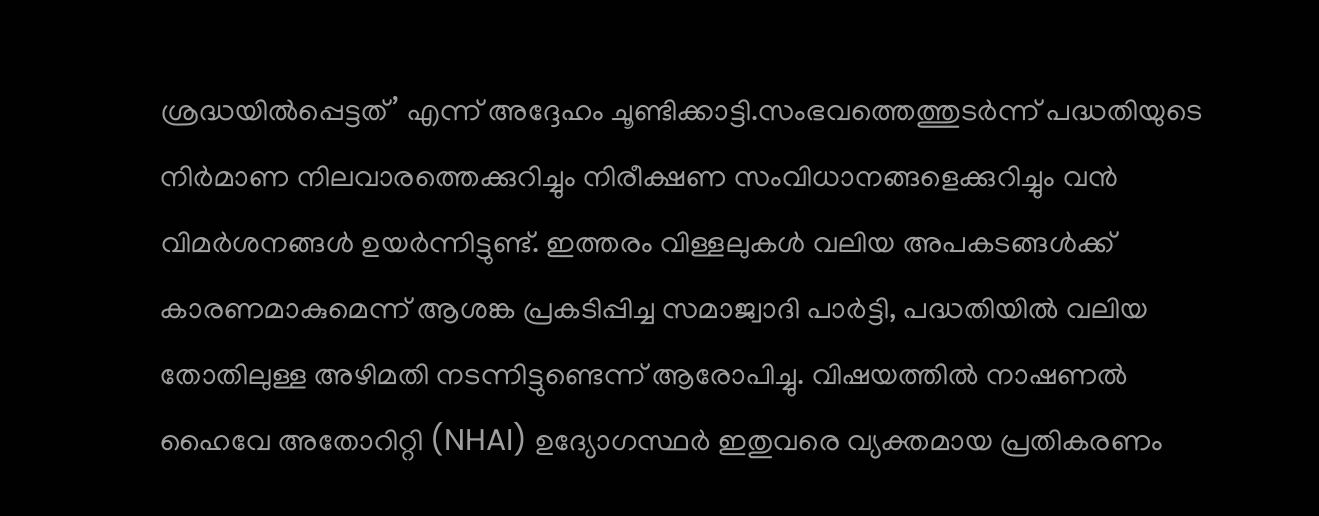ശ്രദ്ധയില്‍പ്പെട്ടത്’ എന്ന് അദ്ദേഹം ചൂണ്ടിക്കാട്ടി.സംഭവത്തെത്തുടര്‍ന്ന് പദ്ധതിയുടെ നിര്‍മാണ നിലവാരത്തെക്കുറിച്ചും നിരീക്ഷണ സംവിധാനങ്ങളെക്കുറിച്ചും വന്‍ വിമര്‍ശനങ്ങള്‍ ഉയര്‍ന്നിട്ടുണ്ട്. ഇത്തരം വിള്ളലുകള്‍ വലിയ അപകടങ്ങള്‍ക്ക് കാരണമാകുമെന്ന് ആശങ്ക പ്രകടിപ്പിച്ച സമാജ്വാദി പാര്‍ട്ടി, പദ്ധതിയില്‍ വലിയ തോതിലുള്ള അഴിമതി നടന്നിട്ടുണ്ടെന്ന് ആരോപിച്ചു. വിഷയത്തില്‍ നാഷണല്‍ ഹൈവേ അതോറിറ്റി (NHAI) ഉദ്യോഗസ്ഥര്‍ ഇതുവരെ വ്യക്തമായ പ്രതികരണം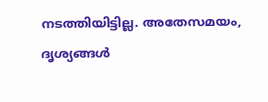നടത്തിയിട്ടില്ല. അതേസമയം, ദൃശ്യങ്ങള്‍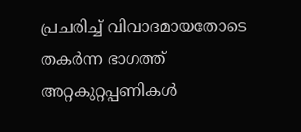പ്രചരിച്ച് വിവാദമായതോടെ തകര്‍ന്ന ഭാഗത്ത് അറ്റകുറ്റപ്പണികള്‍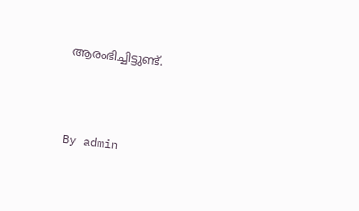ആരംഭിച്ചിട്ടുണ്ട്.



By admin